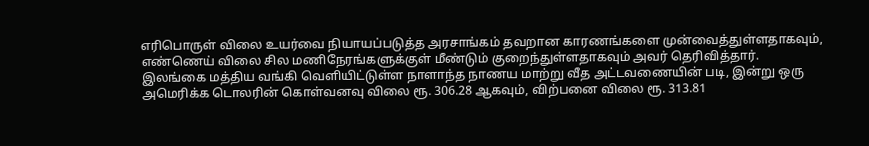எரிபொருள் விலை உயர்வை நியாயப்படுத்த அரசாங்கம் தவறான காரணங்களை முன்வைத்துள்ளதாகவும், எண்ணெய் விலை சில மணிநேரங்களுக்குள் மீண்டும் குறைந்துள்ளதாகவும் அவர் தெரிவித்தார்.
இலங்கை மத்திய வங்கி வெளியிட்டுள்ள நாளாந்த நாணய மாற்று வீத அட்டவணையின் படி, இன்று ஒரு அமெரிக்க டொலரின் கொள்வனவு விலை ரூ. 306.28 ஆகவும், விற்பனை விலை ரூ. 313.81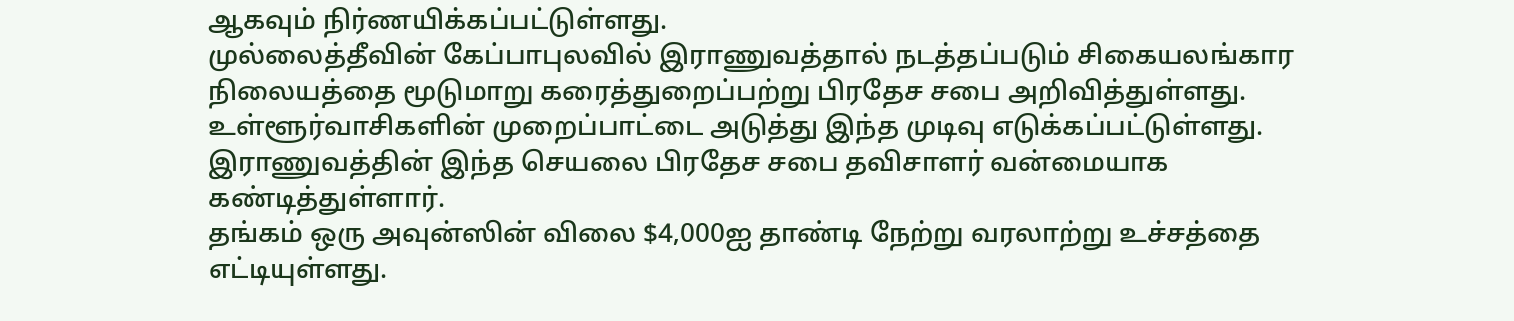ஆகவும் நிர்ணயிக்கப்பட்டுள்ளது.
முல்லைத்தீவின் கேப்பாபுலவில் இராணுவத்தால் நடத்தப்படும் சிகையலங்கார நிலையத்தை மூடுமாறு கரைத்துறைப்பற்று பிரதேச சபை அறிவித்துள்ளது. உள்ளூர்வாசிகளின் முறைப்பாட்டை அடுத்து இந்த முடிவு எடுக்கப்பட்டுள்ளது. இராணுவத்தின் இந்த செயலை பிரதேச சபை தவிசாளர் வன்மையாக கண்டித்துள்ளார்.
தங்கம் ஒரு அவுன்ஸின் விலை $4,000ஐ தாண்டி நேற்று வரலாற்று உச்சத்தை எட்டியுள்ளது.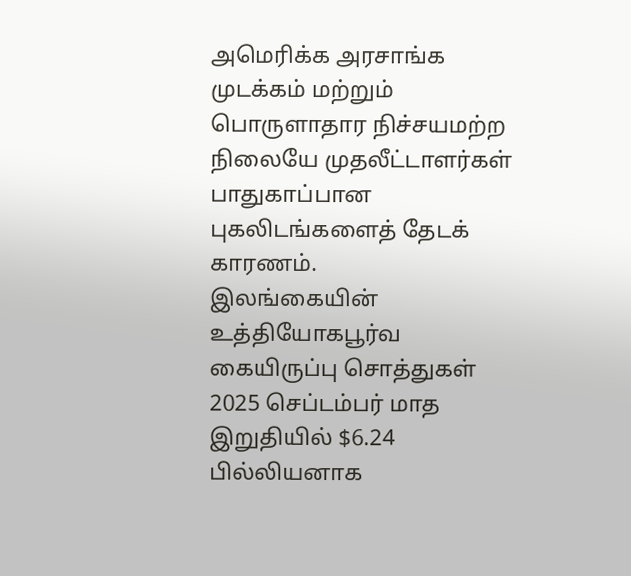அமெரிக்க அரசாங்க முடக்கம் மற்றும் பொருளாதார நிச்சயமற்ற நிலையே முதலீட்டாளர்கள் பாதுகாப்பான புகலிடங்களைத் தேடக் காரணம்.
இலங்கையின் உத்தியோகபூர்வ கையிருப்பு சொத்துகள் 2025 செப்டம்பர் மாத இறுதியில் $6.24 பில்லியனாக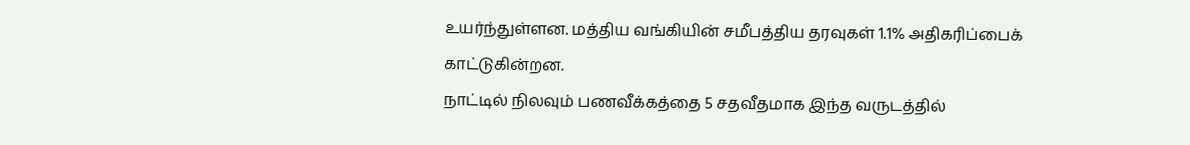உயர்ந்துள்ளன. மத்திய வங்கியின் சமீபத்திய தரவுகள் 1.1% அதிகரிப்பைக் காட்டுகின்றன.
நாட்டில் நிலவும் பணவீக்கத்தை 5 சதவீதமாக இந்த வருடத்தில்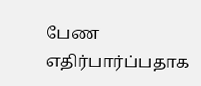பேண எதிர்பார்ப்பதாக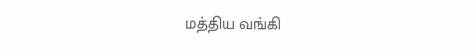மத்திய வங்கி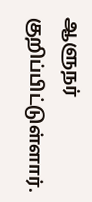ஆளுநர் குறிப்பிட்டுள்ளார்.